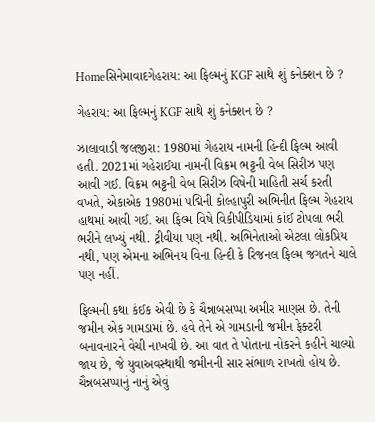Homeસિનેમાવાદગેહરાય: આ ફિલ્મનું KGF સાથે શું કનેક્શન છે ?

ગેહરાય: આ ફિલ્મનું KGF સાથે શું કનેક્શન છે ?

ઝાલાવાડી જલજીરા: 1980માં ગેહરાય નામની હિન્દી ફિલ્મ આવી હતી. 2021માં ગહેરાઈયા નામની વિક્રમ ભટ્ટની વેબ સિરીઝ પણ આવી ગઈ. વિક્રમ ભટ્ટની વેબ સિરીઝ વિષેની માહિતી સર્ચ કરતી વખતે, એકાએક 1980માં પદ્મિની કોલ્હાપુરી અભિનીત ફિલ્મ ગેહરાય હાથમાં આવી ગઈ. આ ફિલ્મ વિષે વિકીપીડિયામાં કાંઈ ટોપલા ભરી ભરીને લખ્યું નથી. ટ્રીવીયા પણ નથી. અભિનેતાઓ એટલા લોકપ્રિય નથી, પણ એમના અભિનય વિના હિન્દી કે રિજનલ ફિલ્મ જગતને ચાલે પણ નહીં.

ફિલ્મની કથા કંઈક એવી છે કે ચૈન્નાબસપ્પા અમીર માણસ છે. તેની જમીન એક ગામડામાં છે. હવે તેને એ ગામડાની જમીન ફેક્ટરી બનાવનારને વેચી નાખવી છે. આ વાત તે પોતાના નોકરને કહીને ચાલ્યો જાય છે, જે યુવાઅવસ્થાથી જમીનની સાર સંભાળ રાખતો હોય છે. ચૈન્નબસપ્પાનું નાનું એવું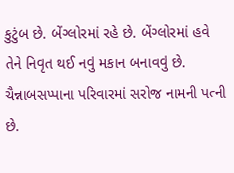કુટુંબ છે. બેંગ્લોરમાં રહે છે. બેંગ્લોરમાં હવે તેને નિવૃત થઈ નવું મકાન બનાવવું છે. ચૈન્નાબસપ્પાના પરિવારમાં સરોજ નામની પત્ની છે.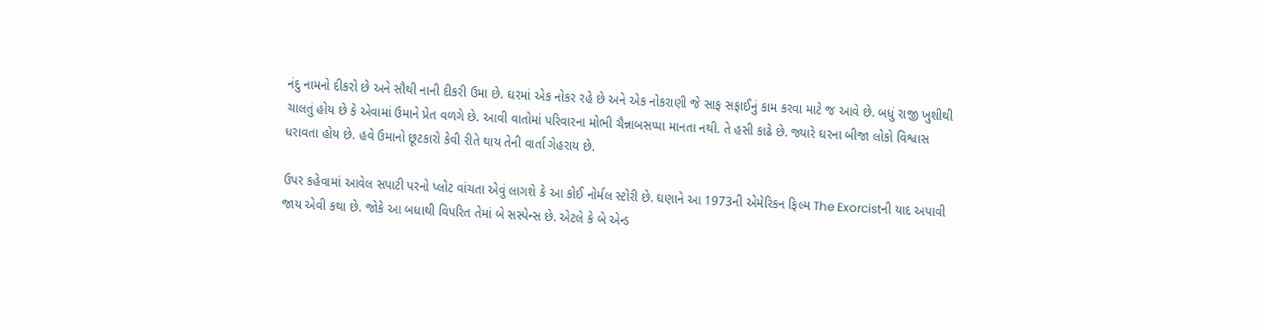નંદુ નામનો દીકરો છે અને સૌથી નાની દીકરી ઉમા છે. ઘરમાં એક નોકર રહે છે અને એક નોકરાણી જે સાફ સફાઈનું કામ કરવા માટે જ આવે છે. બધું રાજી ખુશીથી ચાલતું હોય છે કે એવામાં ઉમાને પ્રેત વળગે છે. આવી વાતોમાં પરિવારના મોભી ચૈન્નાબસપ્પા માનતા નથી. તે હસી કાઢે છે. જ્યારે ઘરના બીજા લોકો વિશ્વાસ ધરાવતા હોય છે. હવે ઉમાનો છૂટકારો કેવી રીતે થાય તેની વાર્તા ગેહરાય છે.

ઉપર કહેવામાં આવેલ સપાટી પરનો પ્લોટ વાંચતા એવું લાગશે કે આ કોઈ નોર્મલ સ્ટોરી છે. ઘણાને આ 1973ની એમેરિકન ફિલ્મ The Exorcistની યાદ અપાવી જાય એવી કથા છે. જોકે આ બધાથી વિપરિત તેમાં બે સસ્પેન્સ છે. એટલે કે બે એન્ડ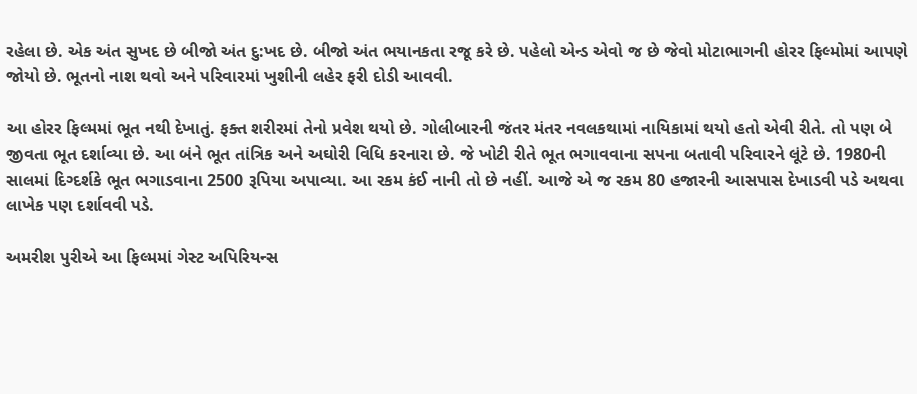રહેલા છે. એક અંત સુખદ છે બીજો અંત દુ:ખદ છે. બીજો અંત ભયાનકતા રજૂ કરે છે. પહેલો એન્ડ એવો જ છે જેવો મોટાભાગની હોરર ફિલ્મોમાં આપણે જોયો છે. ભૂતનો નાશ થવો અને પરિવારમાં ખુશીની લહેર ફરી દોડી આવવી.

આ હોરર ફિલ્મમાં ભૂત નથી દેખાતું. ફક્ત શરીરમાં તેનો પ્રવેશ થયો છે. ગોલીબારની જંતર મંતર નવલકથામાં નાયિકામાં થયો હતો એવી રીતે. તો પણ બે જીવતા ભૂત દર્શાવ્યા છે. આ બંને ભૂત તાંત્રિક અને અઘોરી વિધિ કરનારા છે. જે ખોટી રીતે ભૂત ભગાવવાના સપના બતાવી પરિવારને લૂંટે છે. 1980ની સાલમાં દિગ્દર્શકે ભૂત ભગાડવાના 2500 રૂપિયા અપાવ્યા. આ રકમ કંઈ નાની તો છે નહીં. આજે એ જ રકમ 80 હજારની આસપાસ દેખાડવી પડે અથવા લાખેક પણ દર્શાવવી પડે.

અમરીશ પુરીએ આ ફિલ્મમાં ગેસ્ટ અપિરિયન્સ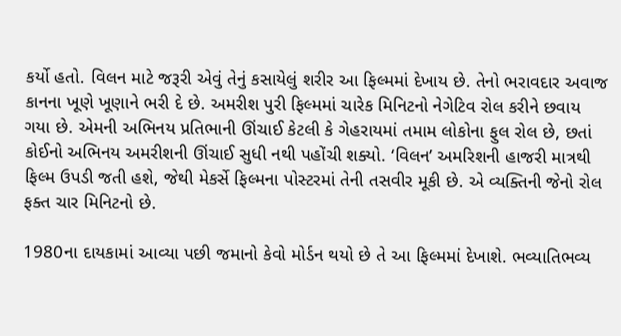કર્યો હતો. વિલન માટે જરૂરી એવું તેનું કસાયેલું શરીર આ ફિલ્મમાં દેખાય છે. તેનો ભરાવદાર અવાજ કાનના ખૂણે ખૂણાને ભરી દે છે. અમરીશ પુરી ફિલ્મમાં ચારેક મિનિટનો નેગેટિવ રોલ કરીને છવાય ગયા છે. એમની અભિનય પ્રતિભાની ઊંચાઈ કેટલી કે ગેહરાયમાં તમામ લોકોના ફુલ રોલ છે, છતાં કોઈનો અભિનય અમરીશની ઊંચાઈ સુધી નથી પહોંચી શક્યો. ‘વિલન’ અમરિશની હાજરી માત્રથી ફિલ્મ ઉપડી જતી હશે, જેથી મેકર્સે ફિલ્મના પોસ્ટરમાં તેની તસવીર મૂકી છે. એ વ્યક્તિની જેનો રોલ ફક્ત ચાર મિનિટનો છે.

1980ના દાયકામાં આવ્યા પછી જમાનો કેવો મોર્ડન થયો છે તે આ ફિલ્મમાં દેખાશે. ભવ્યાતિભવ્ય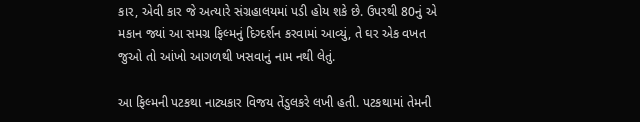કાર, એવી કાર જે અત્યારે સંગ્રહાલયમાં પડી હોય શકે છે. ઉપરથી 80નું એ મકાન જ્યાં આ સમગ્ર ફિલ્મનું દિગ્દર્શન કરવામાં આવ્યું, તે ઘર એક વખત જુઓ તો આંખો આગળથી ખસવાનું નામ નથી લેતું.

આ ફિલ્મની પટકથા નાટ્યકાર વિજય તેંડુલકરે લખી હતી. પટકથામાં તેમની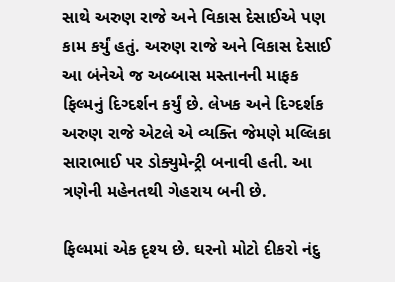સાથે અરુણ રાજે અને વિકાસ દેસાઈએ પણ કામ કર્યું હતું. અરુણ રાજે અને વિકાસ દેસાઈ આ બંનેએ જ અબ્બાસ મસ્તાનની માફક ફિલ્મનું દિગ્દર્શન કર્યું છે. લેખક અને દિગ્દર્શક અરુણ રાજે એટલે એ વ્યક્તિ જેમણે મલ્લિકા સારાભાઈ પર ડોક્યુમેન્ટ્રી બનાવી હતી. આ ત્રણેની મહેનતથી ગેહરાય બની છે.

ફિલ્મમાં એક દૃશ્ય છે. ઘરનો મોટો દીકરો નંદુ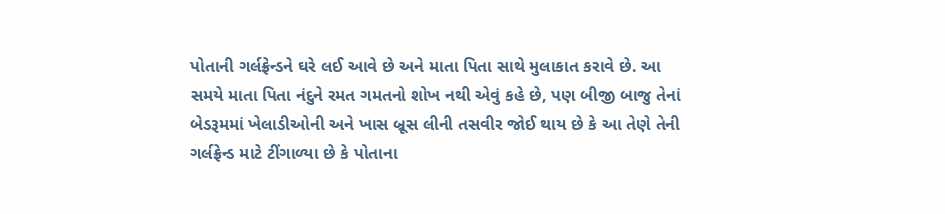પોતાની ગર્લફ્રેન્ડને ઘરે લઈ આવે છે અને માતા પિતા સાથે મુલાકાત કરાવે છે. આ સમયે માતા પિતા નંદુને રમત ગમતનો શોખ નથી એવું કહે છે, પણ બીજી બાજુ તેનાં બેડરૂમમાં ખેલાડીઓની અને ખાસ બ્રૂસ લીની તસવીર જોઈ થાય છે કે આ તેણે તેની ગર્લફ્રેન્ડ માટે ટીંગાળ્યા છે કે પોતાના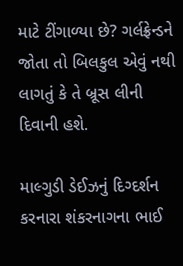માટે ટીંગાળ્યા છે? ગર્લફ્રેન્ડને જોતા તો બિલકુલ એવું નથી લાગતું કે તે બ્રૂસ લીની દિવાની હશે.

માલ્ગુડી ડેઈઝનું દિગ્દર્શન કરનારા શંકરનાગના ભાઈ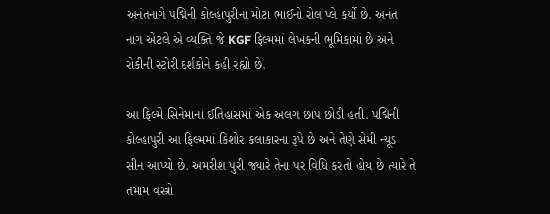અનંતનાગે પદ્મિની કોલ્હાપુરીના મોટા ભાઈનો રોલ પ્લે કર્યો છે. અનંત નાગ એટલે એ વ્યક્તિ જે KGF ફિલ્મમાં લેખકની ભૂમિકામાં છે અને રોકીની સ્ટોરી દર્શકોને કહી રહ્યો છે.

આ ફિલ્મે સિનેમાના ઈતિહાસમાં એક અલગ છાપ છોડી હતી. પદ્મિની કોલ્હાપુરી આ ફિલ્મમાં કિશોર કલાકારના રૂપે છે અને તેણે સેમી ન્યૂડ સીન આપ્યો છે. અમરીશ પુરી જ્યારે તેના પર વિધિ કરતો હોય છે ત્યારે તે તમામ વસ્ત્રો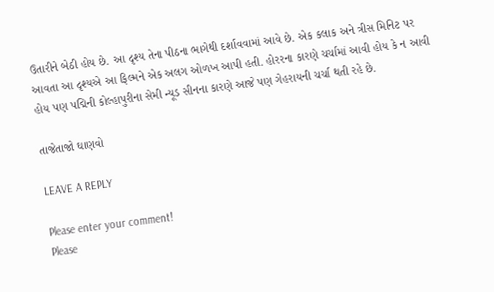ઉતારીને બેઠી હોય છે. આ દૃશ્ય તેના પીઠના ભાગેથી દર્શાવવામાં આવે છે. એક કલાક અને ત્રીસ મિનિટ પર આવતા આ દૃશ્યએ આ ફિલ્મને એક અલગ ઓળખ આપી હતી. હોરરના કારણે ચર્ચામાં આવી હોય કે ન આવી હોય પણ પદ્મિની કોલ્હાપુરીના સેમી ન્યૂડ સીનના કારણે આજે પણ ગેહરાયની ચર્ચા થતી રહે છે.

તાજેતાજો ઘાણવો

LEAVE A REPLY

Please enter your comment!
Please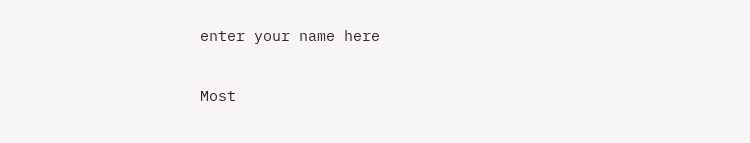enter your name here

Most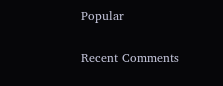Popular

Recent Comments